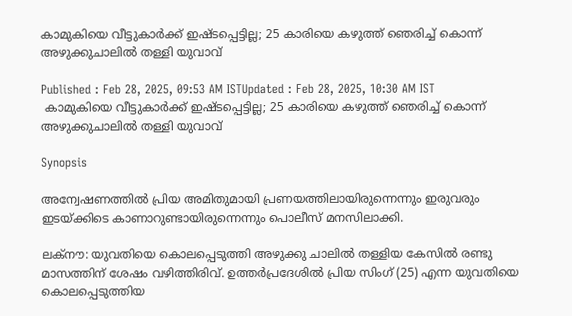കാമുകിയെ വീട്ടുകാര്‍ക്ക് ഇഷ്ടപ്പെട്ടില്ല; 25 കാരിയെ കഴുത്ത് ഞെരിച്ച് കൊന്ന് അഴുക്കുചാലില്‍ തള്ളി യുവാവ്

Published : Feb 28, 2025, 09:53 AM ISTUpdated : Feb 28, 2025, 10:30 AM IST
 കാമുകിയെ വീട്ടുകാര്‍ക്ക് ഇഷ്ടപ്പെട്ടില്ല; 25 കാരിയെ കഴുത്ത് ഞെരിച്ച് കൊന്ന് അഴുക്കുചാലില്‍ തള്ളി യുവാവ്

Synopsis

അന്വേഷണത്തില്‍ പ്രിയ അമിതുമായി പ്രണയത്തിലായിരുന്നെന്നും ഇരുവരും ഇടയ്ക്കിടെ കാണാറുണ്ടായിരുന്നെന്നും പൊലീസ് മനസിലാക്കി.

ലക്നൗ: യുവതിയെ കൊലപ്പെടുത്തി അഴുക്കു ചാലില്‍ തള്ളിയ കേസില്‍ രണ്ടു മാസത്തിന് ശേഷം വഴിത്തിരിവ്. ഉത്തര്‍പ്രദേശില്‍ പ്രിയ സിംഗ് (25) എന്ന യുവതിയെ കൊലപ്പെടുത്തിയ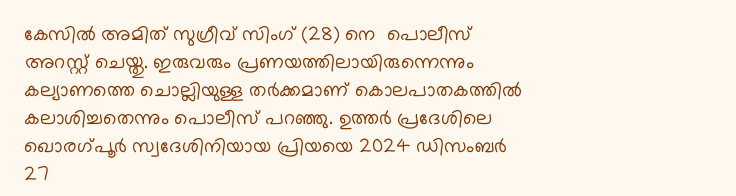കേസില്‍ അമിത് സുഗ്രീവ് സിംഗ് (28) നെ  പൊലീസ് അറസ്റ്റ് ചെയ്തു. ഇരുവരും പ്രണയത്തിലായിരുന്നെന്നും കല്യാണത്തെ ചൊല്ലിയുള്ള തര്‍ക്കമാണ് കൊലപാതകത്തില്‍ കലാശിച്ചതെന്നും പൊലീസ് പറഞ്ഞു. ഉത്തര്‍ പ്രദേശിലെ ഖൊരഗ്പൂര്‍ സ്വദേശിനിയായ പ്രിയയെ 2024 ഡിസംബര്‍ 27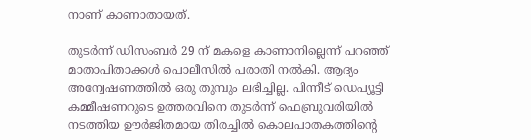നാണ് കാണാതായത്.

തുടര്‍ന്ന് ഡിസംബര്‍ 29 ന് മകളെ കാണാനില്ലെന്ന് പറഞ്ഞ് മാതാപിതാക്കള്‍ പൊലീസില്‍ പരാതി നല്‍കി. ആദ്യം അന്വേഷണത്തില്‍ ഒരു തുമ്പും ലഭിച്ചില്ല. പിന്നീട് ഡെപ്യൂട്ടി കമ്മീഷണറുടെ ഉത്തരവിനെ തുടര്‍ന്ന് ഫെബ്രുവരിയില്‍ നടത്തിയ ഊര്‍ജിതമായ തിരച്ചില്‍ കൊലപാതകത്തിന്‍റെ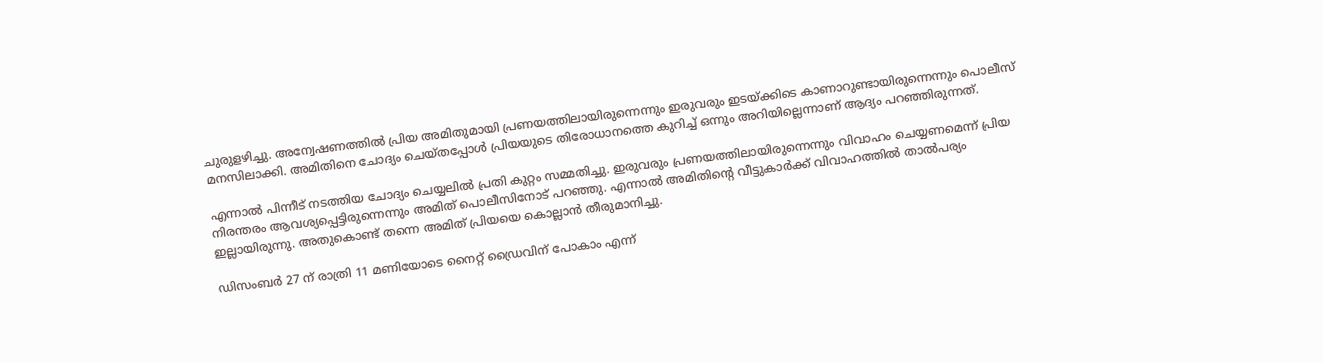ചുരുളഴിച്ചു. അന്വേഷണത്തില്‍ പ്രിയ അമിതുമായി പ്രണയത്തിലായിരുന്നെന്നും ഇരുവരും ഇടയ്ക്കിടെ കാണാറുണ്ടായിരുന്നെന്നും പൊലീസ് മനസിലാക്കി. അമിതിനെ ചോദ്യം ചെയ്തപ്പോള്‍ പ്രിയയുടെ തിരോധാനത്തെ കുറിച്ച് ഒന്നും അറിയില്ലെന്നാണ് ആദ്യം പറഞ്ഞിരുന്നത്.

എന്നാല്‍ പിന്നീട് നടത്തിയ ചോദ്യം ചെയ്യലില്‍ പ്രതി കുറ്റം സമ്മതിച്ചു. ഇരുവരും പ്രണയത്തിലായിരുന്നെന്നും വിവാഹം ചെയ്യണമെന്ന് പ്രിയ നിരന്തരം ആവശ്യപ്പെട്ടിരുന്നെന്നും അമിത് പൊലീസിനോട് പറഞ്ഞു. എന്നാല്‍ അമിതിന്‍റെ വീട്ടുകാര്‍ക്ക് വിവാഹത്തില്‍ താല്‍പര്യം ഇല്ലായിരുന്നു. അതുകൊണ്ട് തന്നെ അമിത് പ്രിയയെ കൊല്ലാന്‍ തീരുമാനിച്ചു.

ഡിസംബര്‍ 27 ന് രാത്രി 11 മണിയോടെ നൈറ്റ് ഡ്രൈവിന് പോകാം എന്ന്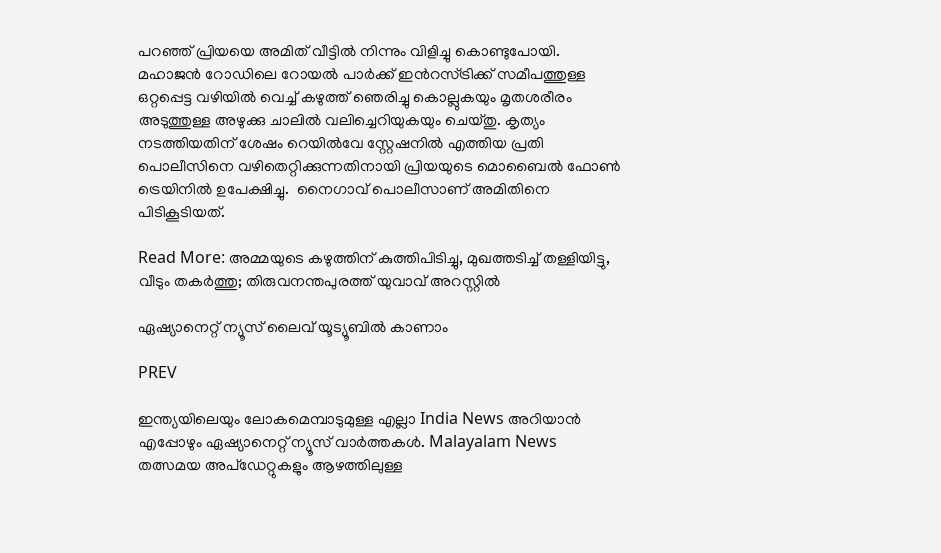പറഞ്ഞ് പ്രിയയെ അമിത് വീട്ടില്‍ നിന്നും വിളിച്ചു കൊണ്ടുപോയി.  മഹാജൻ റോഡിലെ റോയല്‍ പാര്‍ക്ക് ഇന്‍റസ്ട്രിക്ക് സമീപത്തുള്ള ഒറ്റപ്പെട്ട വഴിയില്‍ വെച്ച് കഴുത്ത് ഞെരിച്ചു കൊല്ലുകയും മൃതശരീരം അടുത്തുള്ള അഴുക്കു ചാലില്‍ വലിച്ചെറിയുകയും ചെയ്തു. കൃത്യം നടത്തിയതിന് ശേഷം റെയില്‍വേ സ്റ്റേഷനില്‍ എത്തിയ പ്രതി പൊലീസിനെ വഴിതെറ്റിക്കുന്നതിനായി പ്രിയയുടെ മൊബൈല്‍ ഫോണ്‍ ട്രെയിനില്‍ ഉപേക്ഷിച്ചു.  നൈഗാവ് പൊലീസാണ് അമിതിനെ പിടികൂടിയത്.

Read More: അമ്മയുടെ കഴുത്തിന് കുത്തിപിടിച്ചു, മുഖത്തടിച്ച് തള്ളിയിട്ടു, വീടും തകർത്തു; തിരുവനന്തപുരത്ത് യുവാവ് അറസ്റ്റിൽ

ഏഷ്യാനെറ്റ് ന്യൂസ് ലൈവ് യൂട്യൂബിൽ കാണാം

PREV

ഇന്ത്യയിലെയും ലോകമെമ്പാടുമുള്ള എല്ലാ India News അറിയാൻ എപ്പോഴും ഏഷ്യാനെറ്റ് ന്യൂസ് വാർത്തകൾ. Malayalam News   തത്സമയ അപ്‌ഡേറ്റുകളും ആഴത്തിലുള്ള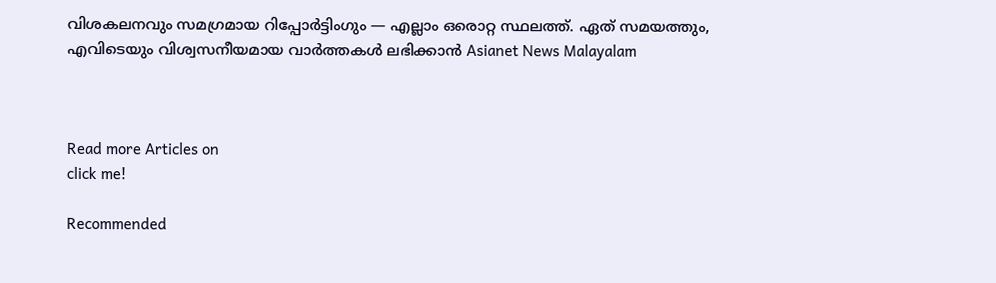വിശകലനവും സമഗ്രമായ റിപ്പോർട്ടിംഗും — എല്ലാം ഒരൊറ്റ സ്ഥലത്ത്. ഏത് സമയത്തും, എവിടെയും വിശ്വസനീയമായ വാർത്തകൾ ലഭിക്കാൻ Asianet News Malayalam



Read more Articles on
click me!

Recommended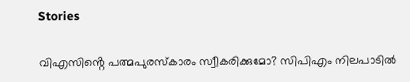Stories

വിഎസിൻ്റെ പത്മപുരസ്കാരം സ്വീകരിക്കുമോ? സിപിഎം നിലപാടിൽ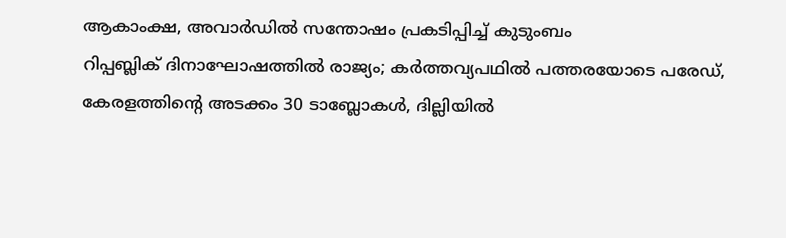ആകാംക്ഷ, അവാർഡിൽ സന്തോഷം പ്രകടിപ്പിച്ച് കുടുംബം
റിപ്പബ്ലിക് ദിനാഘോഷത്തിൽ രാജ്യം; കർത്തവ്യപഥിൽ പത്തരയോടെ പരേഡ്, കേരളത്തിന്റെ അടക്കം 30 ടാബ്ലോകൾ, ദില്ലിയിൽ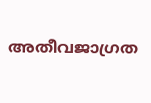അതീവജാഗ്രത